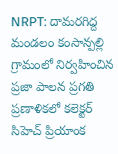NRPT: దామరగిద్ద మండలం కంసాన్పల్లి గ్రామంలో నిర్వహించిన ప్రజా పాలన ప్రగతి ప్రణాళికలో కలెక్టర్ సిహెచ్ ప్రియాంక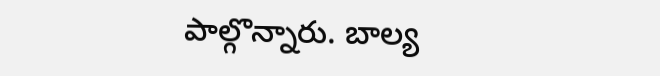పాల్గొన్నారు. బాల్య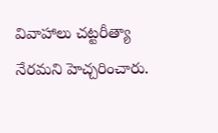వివాహాలు చట్టరీత్యా నేరమని హెచ్చరించారు.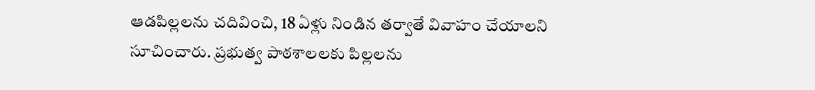ఆడపిల్లలను చదివించి, 18 ఏళ్లు నిండిన తర్వాతే వివాహం చేయాలని సూచించారు. ప్రభుత్వ పాఠశాలలకు పిల్లలను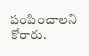పంపించాలని కోరారు.